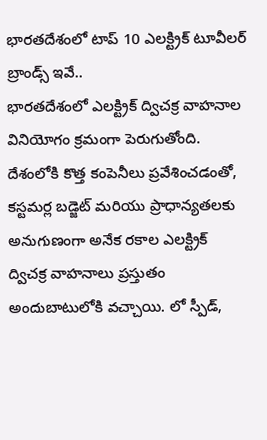భారతదేశంలో టాప్ 10 ఎలక్ట్రిక్ టూవీలర్ బ్రాండ్స్ ఇవే..
భారతదేశంలో ఎలక్ట్రిక్ ద్విచక్ర వాహనాల వినియోగం క్రమంగా పెరుగుతోంది. దేశంలోకి కొత్త కంపెనీలు ప్రవేశించడంతో, కస్టమర్ల బడ్జెట్ మరియు ప్రాధాన్యతలకు అనుగుణంగా అనేక రకాల ఎలక్ట్రిక్ ద్విచక్ర వాహనాలు ప్రస్తుతం అందుబాటులోకి వచ్చాయి. లో స్పీడ్,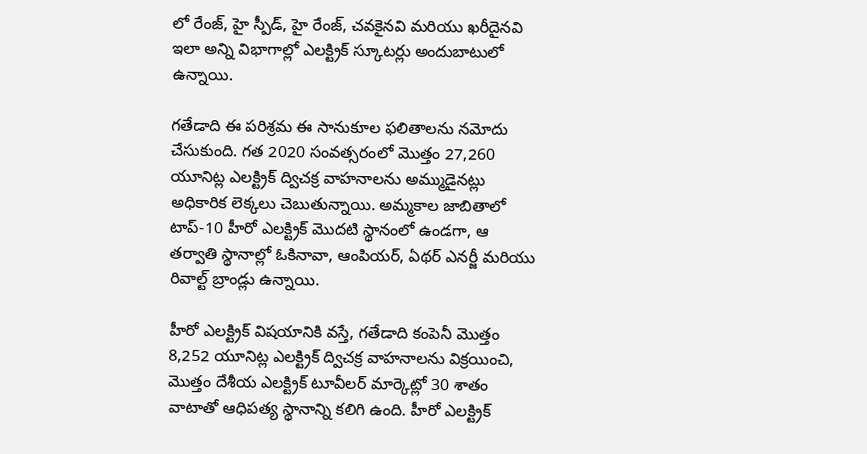లో రేంజ్, హై స్పీడ్, హై రేంజ్, చవకైనవి మరియు ఖరీదైనవి ఇలా అన్ని విభాగాల్లో ఎలక్ట్రిక్ స్కూటర్లు అందుబాటులో ఉన్నాయి.

గతేడాది ఈ పరిశ్రమ ఈ సానుకూల ఫలితాలను నమోదు చేసుకుంది. గత 2020 సంవత్సరంలో మొత్తం 27,260 యూనిట్ల ఎలక్ట్రిక్ ద్విచక్ర వాహనాలను అమ్ముడైనట్లు అధికారిక లెక్కలు చెబుతున్నాయి. అమ్మకాల జాబితాలో టాప్-10 హీరో ఎలక్ట్రిక్ మొదటి స్థానంలో ఉండగా, ఆ తర్వాతి స్థానాల్లో ఓకినావా, ఆంపియర్, ఏథర్ ఎనర్జీ మరియు రివాల్ట్ బ్రాండ్లు ఉన్నాయి.

హీరో ఎలక్ట్రిక్ విషయానికి వస్తే, గతేడాది కంపెనీ మొత్తం 8,252 యూనిట్ల ఎలక్ట్రిక్ ద్విచక్ర వాహనాలను విక్రయించి, మొత్తం దేశీయ ఎలక్ట్రిక్ టూవీలర్ మార్కెట్లో 30 శాతం వాటాతో ఆధిపత్య స్థానాన్ని కలిగి ఉంది. హీరో ఎలక్ట్రిక్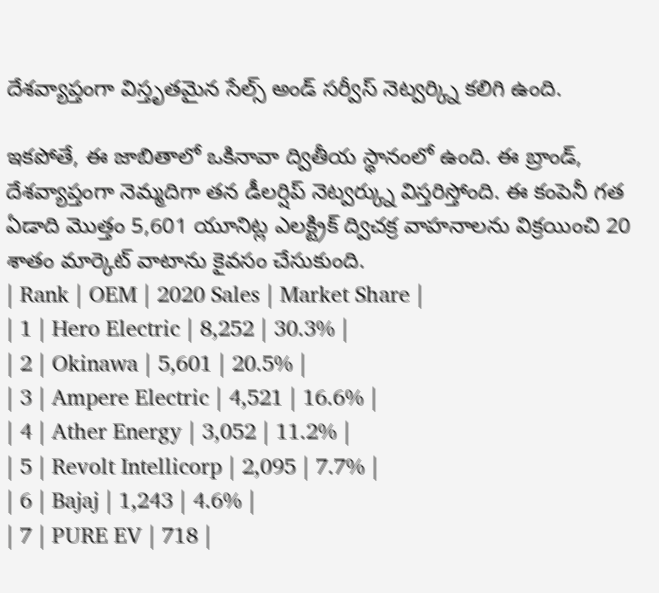దేశవ్యాప్తంగా విస్తృతమైన సేల్స్ అండ్ సర్వీస్ నెట్వర్క్ని కలిగి ఉంది.

ఇకపోతే, ఈ జాబితాలో ఒకినావా ద్వితీయ స్థానంలో ఉంది. ఈ బ్రాండ్, దేశవ్యాప్తంగా నెమ్మదిగా తన డీలర్షిప్ నెట్వర్క్ను విస్తరిస్తోంది. ఈ కంపెనీ గత ఏడాది మొత్తం 5,601 యూనిట్ల ఎలక్ట్రిక్ ద్విచక్ర వాహనాలను విక్రయించి 20 శాతం మార్కెట్ వాటాను కైవసం చేసుకుంది.
| Rank | OEM | 2020 Sales | Market Share |
| 1 | Hero Electric | 8,252 | 30.3% |
| 2 | Okinawa | 5,601 | 20.5% |
| 3 | Ampere Electric | 4,521 | 16.6% |
| 4 | Ather Energy | 3,052 | 11.2% |
| 5 | Revolt Intellicorp | 2,095 | 7.7% |
| 6 | Bajaj | 1,243 | 4.6% |
| 7 | PURE EV | 718 |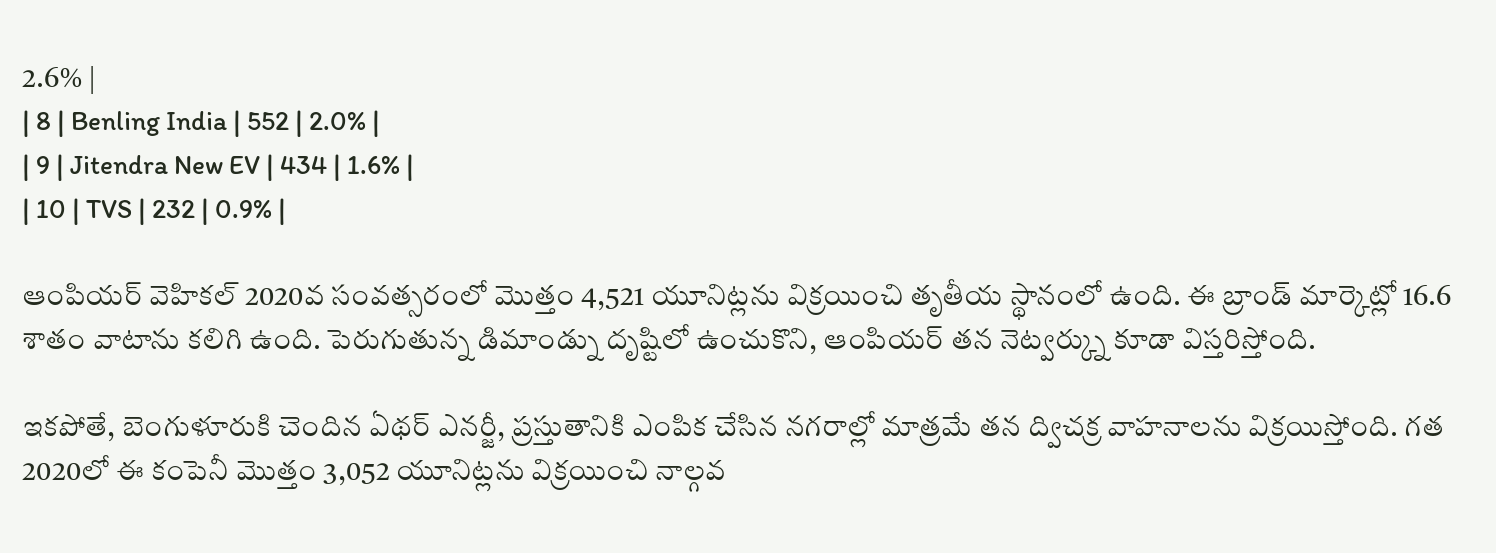2.6% |
| 8 | Benling India | 552 | 2.0% |
| 9 | Jitendra New EV | 434 | 1.6% |
| 10 | TVS | 232 | 0.9% |

ఆంపియర్ వెహికల్ 2020వ సంవత్సరంలో మొత్తం 4,521 యూనిట్లను విక్రయించి తృతీయ స్థానంలో ఉంది. ఈ బ్రాండ్ మార్కెట్లో 16.6 శాతం వాటాను కలిగి ఉంది. పెరుగుతున్న డిమాండ్ను దృష్టిలో ఉంచుకొని, ఆంపియర్ తన నెట్వర్క్ను కూడా విస్తరిస్తోంది.

ఇకపోతే, బెంగుళూరుకి చెందిన ఏథర్ ఎనర్జీ, ప్రస్తుతానికి ఎంపిక చేసిన నగరాల్లో మాత్రమే తన ద్విచక్ర వాహనాలను విక్రయిస్తోంది. గత 2020లో ఈ కంపెనీ మొత్తం 3,052 యూనిట్లను విక్రయించి నాల్గవ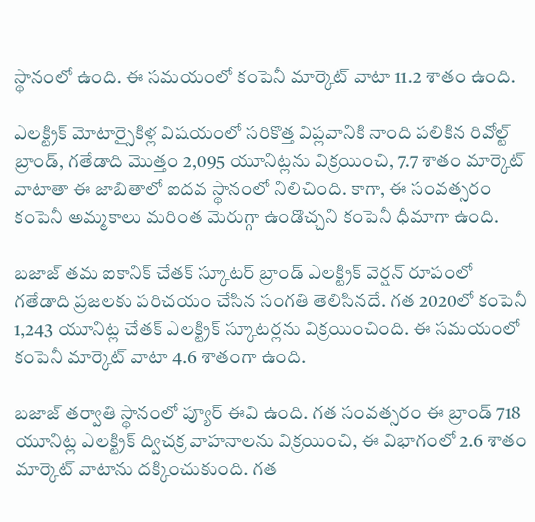స్థానంలో ఉంది. ఈ సమయంలో కంపెనీ మార్కెట్ వాటా 11.2 శాతం ఉంది.

ఎలక్ట్రిక్ మోటార్సైకిళ్ల విషయంలో సరికొత్త విప్లవానికి నాంది పలికిన రివోల్ట్ బ్రాండ్, గతేడాది మొత్తం 2,095 యూనిట్లను విక్రయించి, 7.7 శాతం మార్కెట్ వాటాతా ఈ జాబితాలో ఐదవ స్థానంలో నిలిచింది. కాగా, ఈ సంవత్సరం కంపెనీ అమ్మకాలు మరింత మెరుగ్గా ఉండొచ్చని కంపెనీ ధీమాగా ఉంది.

బజాజ్ తమ ఐకానిక్ చేతక్ స్కూటర్ బ్రాండ్ ఎలక్ట్రిక్ వెర్షన్ రూపంలో గతేడాది ప్రజలకు పరిచయం చేసిన సంగతి తెలిసినదే. గత 2020లో కంపెనీ 1,243 యూనిట్ల చేతక్ ఎలక్ట్రిక్ స్కూటర్లను విక్రయించింది. ఈ సమయంలో కంపెనీ మార్కెట్ వాటా 4.6 శాతంగా ఉంది.

బజాజ్ తర్వాతి స్థానంలో ప్యూర్ ఈవి ఉంది. గత సంవత్సరం ఈ బ్రాండ్ 718 యూనిట్ల ఎలక్ట్రిక్ ద్విచక్ర వాహనాలను విక్రయించి, ఈ విభాగంలో 2.6 శాతం మార్కెట్ వాటాను దక్కించుకుంది. గత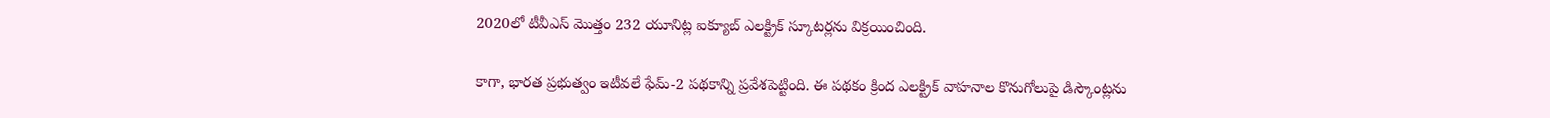2020లో టీవీఎస్ మొత్తం 232 యూనిట్ల ఐక్యూబ్ ఎలక్ట్రిక్ స్కూటర్లను విక్రయించింది.

కాగా, భారత ప్రభుత్వం ఇటీవలే ఫేమ్-2 పథకాన్ని ప్రవేశపెట్టింది. ఈ పథకం క్రింద ఎలక్ట్రిక్ వాహనాల కొనుగోలుపై డిస్కౌంట్లను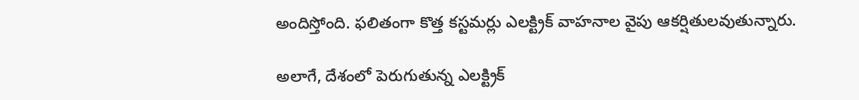అందిస్తోంది. ఫలితంగా కొత్త కస్టమర్లు ఎలక్ట్రిక్ వాహనాల వైపు ఆకర్షితులవుతున్నారు.

అలాగే, దేశంలో పెరుగుతున్న ఎలక్ట్రిక్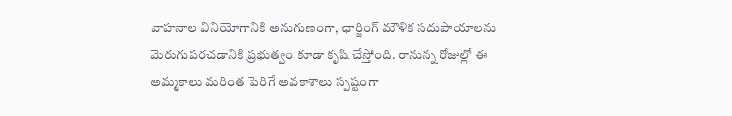వాహనాల వినియోగానికి అనుగుణంగా, ఛార్జింగ్ మౌళిక సదుపాయాలను మెరుగుపరచడానికి ప్రభుత్వం కూడా కృషి చేస్తోంది. రానున్న రోజుల్లో ఈ అమ్మకాలు మరింత పెరిగే అవకాశాలు స్పష్టంగా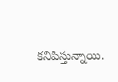కనిపిస్తున్నాయి.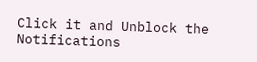Click it and Unblock the Notifications